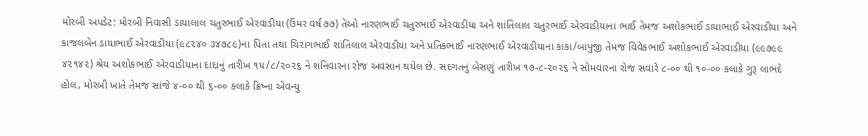મોરબી અપડેટ: મોરબી નિવાસી ડાયાલાલ ચતુરભાઈ એરવાડીયા (ઉંમર વર્ષ ૭૭) તેઓ નારણભાઈ ચતુરભાઈ એરવાડીયા અને શાંતિલાલ ચતુરભાઈ એરવાડીયાના ભાઈ તેમજ અશોકભાઈ ડાયાભાઈ એરવાડીયા અને કાજલબેન ડાયાભાઈ એરવાડીયા (૯૮૨૪૦ ૩૪૭૮૯)ના પિતા તથા ચિરાગભાઈ શાંતિલાલ એરવાડીયા અને પ્રતિકભાઈ નારણભાઈ એરવાડીયાના કાકા/બાપુજી તેમજ વિવેકભાઈ અશોકભાઈ એરવાડીયા (૯૯૭૯૯ ૪૨૧૪૨) શ્રેય અશોકભાઈ એરવાડીયાના દાદાનું તારીખ ૧૫/૮/૨૦૨૬ ને શનિવારના રોજ અવસાન થયેલ છે. સદગતનું બેસણું તારીખ ૧૭-૮-૨૦૨૬ ને સોમવારના રોજ સવારે ૮-૦૦ થી ૧૦-૦૦ કલાકે ગુરૂ લાભદે હોલ, મોરબી ખાતે તેમજ સાંજે ૪-૦૦ થી ૬-૦૦ કલાકે ક્રિષ્ના એવન્યુ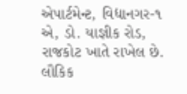એપાર્ટમેન્ટ, વિદ્યાનગર-૧ એ, ડો. યાજ્ઞીક રોડ, રાજકોટ ખાતે રાખેલ છે. લૌકિક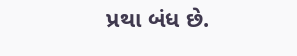પ્રથા બંધ છે.